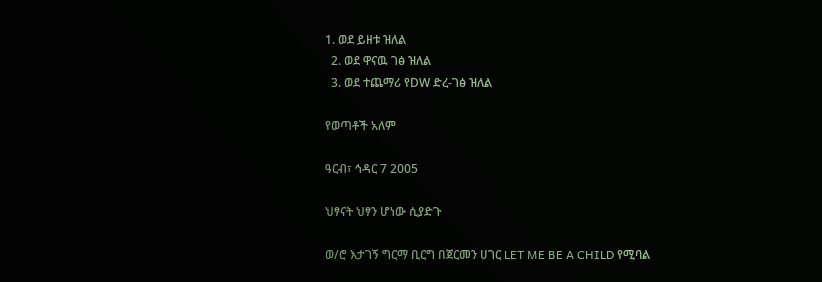1. ወደ ይዘቱ ዝለል
  2. ወደ ዋናዉ ገፅ ዝለል
  3. ወደ ተጨማሪ የDW ድረ-ገፅ ዝለል

የወጣቶች አለም

ዓርብ፣ ኅዳር 7 2005

ህፃናት ህፃን ሆነው ሲያድጉ

ወ/ሮ እታገኝ ግርማ ቢርግ በጀርመን ሀገር LET ME BE A CHILD የሚባል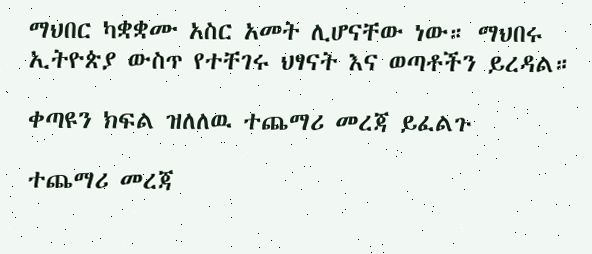ማህበር ካቋቋሙ አስር አመት ሊሆናቸው ነው። ማህበሩ ኢትዮጵያ ውስጥ የተቸገሩ ህፃናት እና ወጣቶችን ይረዳል።

ቀጣዩን ክፍል ዝለለዉ ተጨማሪ መረጃ ይፈልጉ

ተጨማሪ መረጃ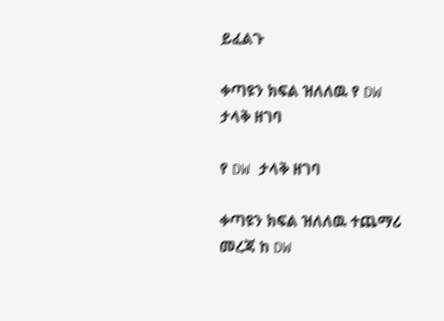ይፈልጉ

ቀጣዩን ክፍል ዝለለዉ የ DW ታላቅ ዘገባ

የ DW ታላቅ ዘገባ

ቀጣዩን ክፍል ዝለለዉ ተጨማሪ መረጃ ከ DW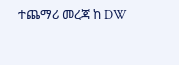ተጨማሪ መረጃ ከ DW